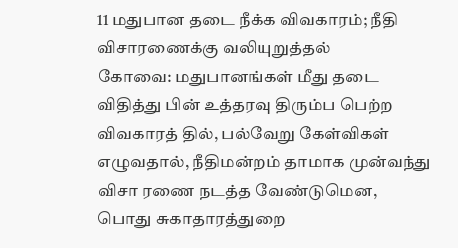11 மதுபான தடை நீக்க விவகாரம்; நீதி விசாரணைக்கு வலியுறுத்தல்
கோவை: மதுபானங்கள் மீது தடை விதித்து பின் உத்தரவு திரும்ப பெற்ற விவகாரத் தில், பல்வேறு கேள்விகள் எழுவதால், நீதிமன்றம் தாமாக முன்வந்து விசா ரணை நடத்த வேண்டுமென, பொது சுகாதாரத்துறை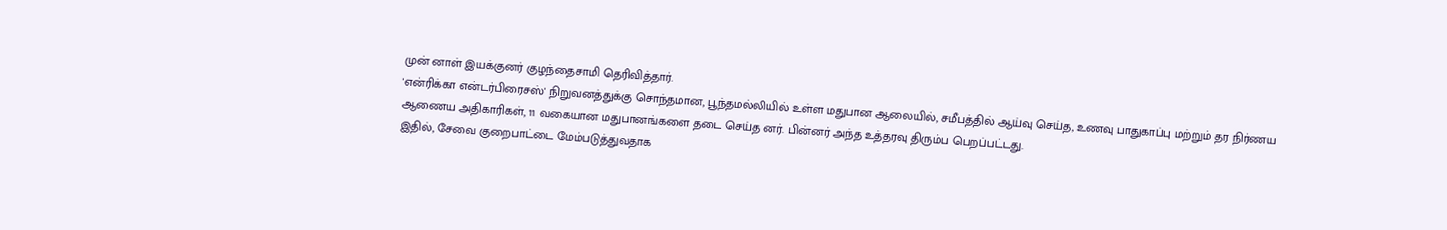முன் னாள் இயக்குனர் குழந்தைசாமி தெரிவித்தார்.
'என்ரிக்கா என்டர்பிரைசஸ்' நிறுவனத்துக்கு சொந்தமான, பூந்தமல்லியில் உள்ள மதுபான ஆலையில், சமீபத்தில் ஆய்வு செய்த, உணவு பாதுகாப்பு மற்றும் தர நிர்ணய ஆணைய அதிகாரிகள், 11 வகையான மதுபானங்களை தடை செய்த னர். பின்னர் அந்த உத்தரவு திரும்ப பெறப்பட்டது.
இதில், சேவை குறைபாட்டை மேம்படுத்துவதாக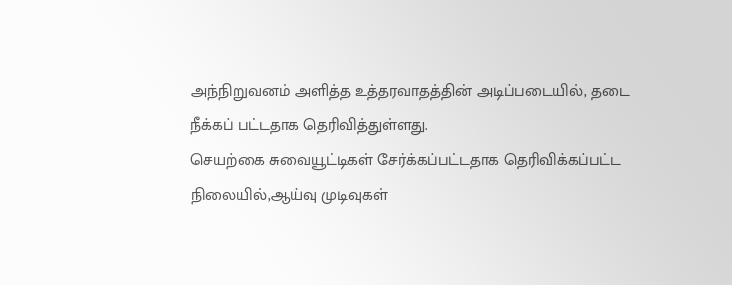அந்நிறுவனம் அளித்த உத்தரவாதத்தின் அடிப்படையில், தடை நீக்கப் பட்டதாக தெரிவித்துள்ளது.
செயற்கை சுவையூட்டிகள் சேர்க்கப்பட்டதாக தெரிவிக்கப்பட்ட நிலையில்,ஆய்வு முடிவுகள்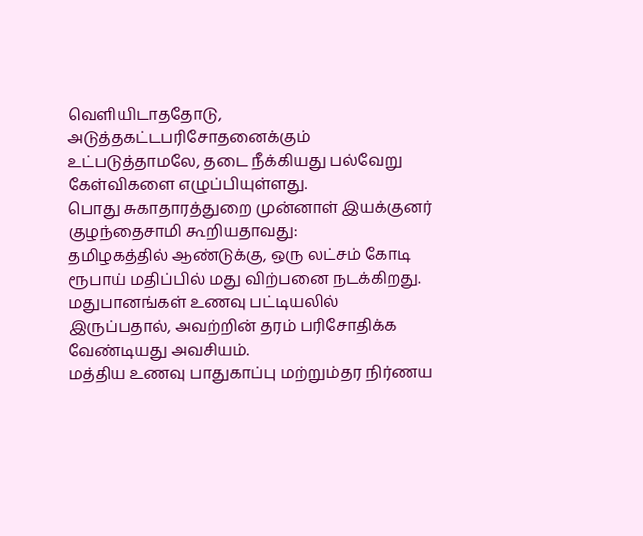வெளியிடாததோடு, அடுத்தகட்டபரிசோதனைக்கும் உட்படுத்தாமலே, தடை நீக்கியது பல்வேறு கேள்விகளை எழுப்பியுள்ளது.
பொது சுகாதாரத்துறை முன்னாள் இயக்குனர் குழந்தைசாமி கூறியதாவது:
தமிழகத்தில் ஆண்டுக்கு, ஒரு லட்சம் கோடி ரூபாய் மதிப்பில் மது விற்பனை நடக்கிறது. மதுபானங்கள் உணவு பட்டியலில் இருப்பதால், அவற்றின் தரம் பரிசோதிக்க வேண்டியது அவசியம்.
மத்திய உணவு பாதுகாப்பு மற்றும்தர நிர்ணய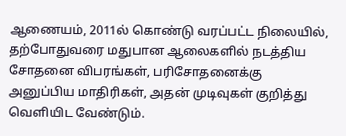ஆணையம், 2011ல் கொண்டு வரப்பட்ட நிலையில், தற்போதுவரை மதுபான ஆலைகளில் நடத்திய சோதனை விபரங்கள், பரிசோதனைக்கு அனுப்பிய மாதிரிகள், அதன் முடிவுகள் குறித்து வெளியிட வேண்டும்.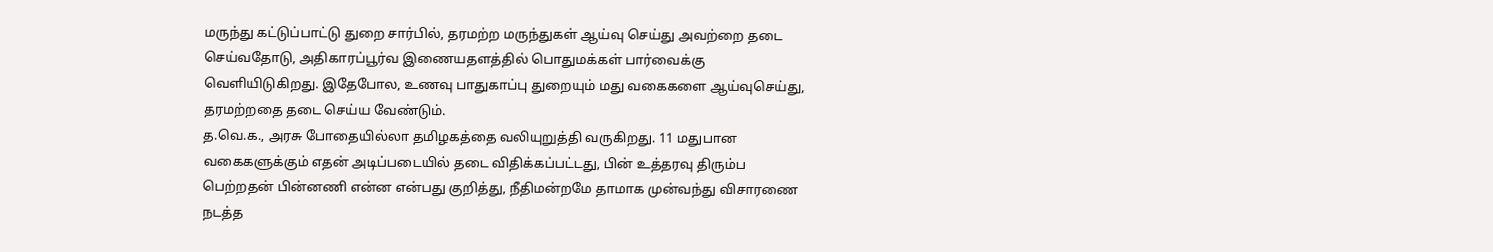மருந்து கட்டுப்பாட்டு துறை சார்பில், தரமற்ற மருந்துகள் ஆய்வு செய்து அவற்றை தடை செய்வதோடு, அதிகாரப்பூர்வ இணையதளத்தில் பொதுமக்கள் பார்வைக்கு வெளியிடுகிறது. இதேபோல, உணவு பாதுகாப்பு துறையும் மது வகைகளை ஆய்வுசெய்து, தரமற்றதை தடை செய்ய வேண்டும்.
த.வெ.க., அரசு போதையில்லா தமிழகத்தை வலியுறுத்தி வருகிறது. 11 மதுபான வகைகளுக்கும் எதன் அடிப்படையில் தடை விதிக்கப்பட்டது, பின் உத்தரவு திரும்ப பெற்றதன் பின்னணி என்ன என்பது குறித்து, நீதிமன்றமே தாமாக முன்வந்து விசாரணை நடத்த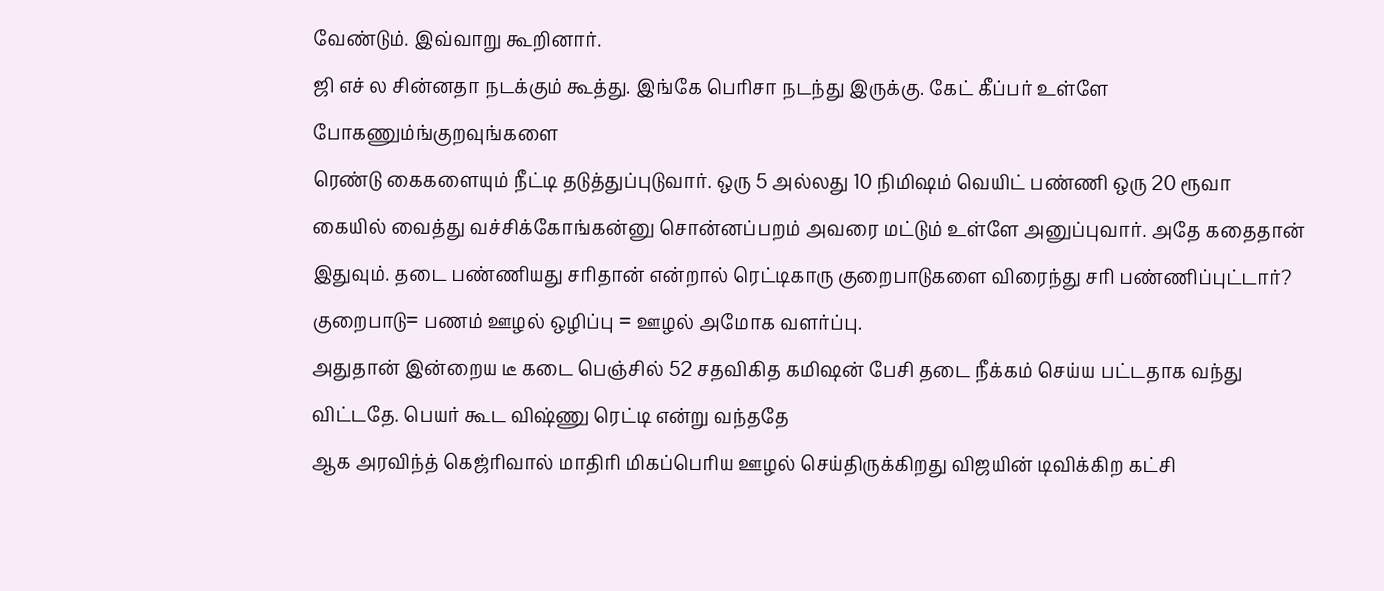வேண்டும். இவ்வாறு கூறினார்.
ஜி எச் ல சின்னதா நடக்கும் கூத்து. இங்கே பெரிசா நடந்து இருக்கு. கேட் கீப்பர் உள்ளே போகணும்ங்குறவுங்களை
ரெண்டு கைகளையும் நீட்டி தடுத்துப்புடுவார். ஒரு 5 அல்லது 10 நிமிஷம் வெயிட் பண்ணி ஒரு 20 ரூவா கையில் வைத்து வச்சிக்கோங்கன்னு சொன்னப்பறம் அவரை மட்டும் உள்ளே அனுப்புவார். அதே கதைதான் இதுவும். தடை பண்ணியது சரிதான் என்றால் ரெட்டிகாரு குறைபாடுகளை விரைந்து சரி பண்ணிப்புட்டார்? குறைபாடு= பணம் ஊழல் ஒழிப்பு = ஊழல் அமோக வளர்ப்பு.
அதுதான் இன்றைய டீ கடை பெஞ்சில் 52 சதவிகித கமிஷன் பேசி தடை நீக்கம் செய்ய பட்டதாக வந்து விட்டதே. பெயர் கூட விஷ்ணு ரெட்டி என்று வந்ததே
ஆக அரவிந்த் கெஜ்ரிவால் மாதிரி மிகப்பெரிய ஊழல் செய்திருக்கிறது விஜயின் டிவிக்கிற கட்சி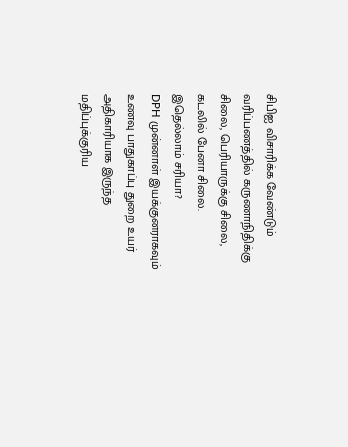சிபிஐ விசாரிக்க வேண்டும்
வரிப்பணத்தில் கருணாநிதிக்கு சிலை, பெரியாருக்கு சிலை, கடலில் பேனா சிலை. இதெல்லாம் சரியா?
DPH முன்னாள் இயக்குனராகவும் உணவு பாதுகாப்பு துறை உயர் அதிகாரியாக இருந்த மதிப்புக்குரிய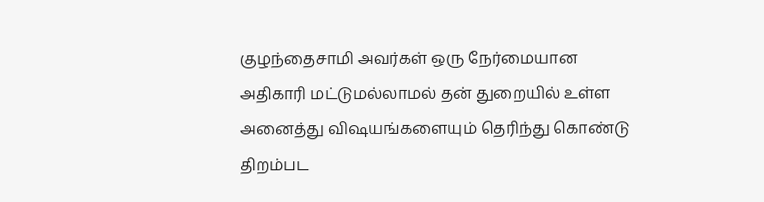குழந்தைசாமி அவர்கள் ஒரு நேர்மையான அதிகாரி மட்டுமல்லாமல் தன் துறையில் உள்ள அனைத்து விஷயங்களையும் தெரிந்து கொண்டு திறம்பட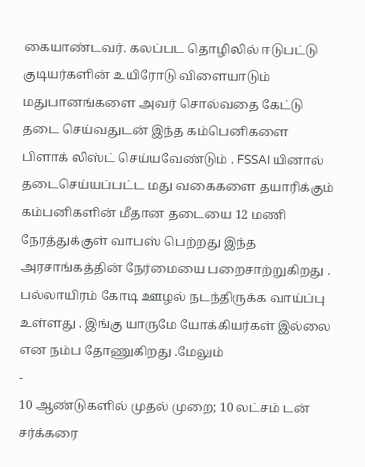கையாண்டவர். கலப்பட தொழிலில் ஈடுபட்டு குடியர்களின் உயிரோடு விளையாடும் மதுபானங்களை அவர் சொல்வதை கேட்டு தடை செய்வதுடன் இந்த கம்பெனிகளை பிளாக் லிஸ்ட் செய்யவேண்டும் . FSSAI யினால் தடைசெய்யப்பட்ட மது வகைகளை தயாரிக்கும் கம்பனிகளின் மீதான தடையை 12 மணி நேரத்துக்குள் வாபஸ் பெற்றது இந்த அரசாங்கத்தின் நேர்மையை பறைசாற்றுகிறது . பல்லாயிரம் கோடி ஊழல் நடந்திருக்க வாய்ப்பு உள்ளது . இங்கு யாருமே யோக்கியர்கள் இல்லை என நம்ப தோணுகிறது .மேலும்
-
10 ஆண்டுகளில் முதல் முறை; 10 லட்சம் டன் சர்க்கரை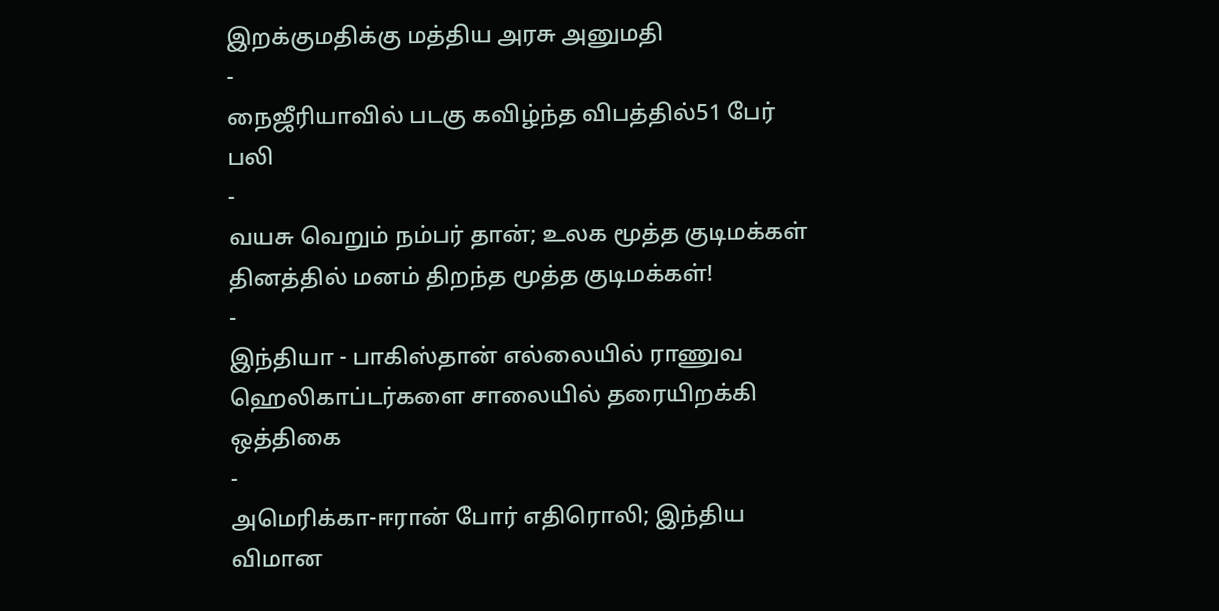இறக்குமதிக்கு மத்திய அரசு அனுமதி
-
நைஜீரியாவில் படகு கவிழ்ந்த விபத்தில்51 பேர் பலி
-
வயசு வெறும் நம்பர் தான்; உலக மூத்த குடிமக்கள் தினத்தில் மனம் திறந்த மூத்த குடிமக்கள்!
-
இந்தியா - பாகிஸ்தான் எல்லையில் ராணுவ ஹெலிகாப்டர்களை சாலையில் தரையிறக்கி ஒத்திகை
-
அமெரிக்கா-ஈரான் போர் எதிரொலி; இந்திய விமான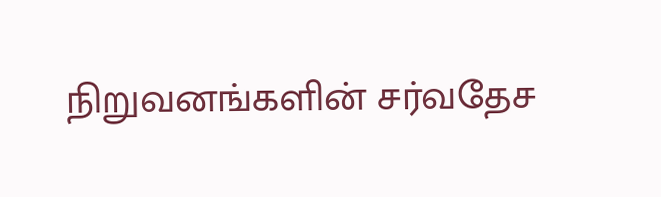நிறுவனங்களின் சர்வதேச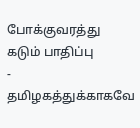போக்குவரத்து கடும் பாதிப்பு
-
தமிழகத்துக்காகவே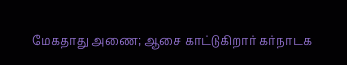மேகதாது அணை; ஆசை காட்டுகிறார் கர்நாடக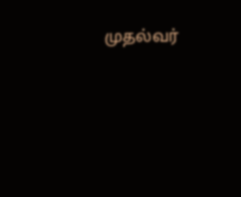முதல்வர்